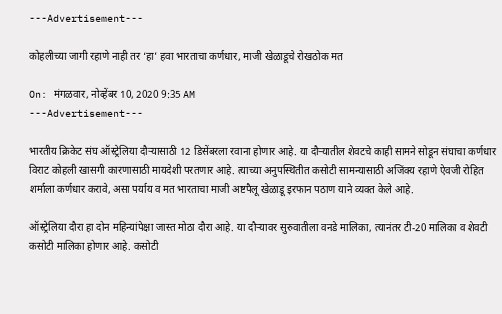---Advertisement---

कोहलीच्या जागी रहाणे नाही तर ‘हा’ हवा भारताचा कर्णधार, माजी खेळाडूचे रोखठोक मत

On: मंगळवार, नोव्हेंबर 10, 2020 9:35 AM
---Advertisement---

भारतीय क्रिकेट संघ ऑस्ट्रेलिया दौऱ्यासाठी 12 डिसेंबरला रवाना होणार आहे. या दौऱ्यातील शेवटचे काही सामने सोडून संघाचा कर्णधार विराट कोहली खासगी कारणासाठी मायदेशी परतणार आहे. त्याच्या अनुपस्थितीत कसोटी सामन्यासाठी अजिंक्य रहाणे ऐवजी रोहित शर्माला कर्णधार करावे, असा पर्याय व मत भारताचा माजी अष्टपैलू खेळाडू इरफान पठाण याने व्यक्त केले आहे.

ऑस्ट्रेलिया दौरा हा दोन महिन्यांपेक्षा जास्त मोठा दौरा आहे. या दौऱ्यावर सुरुवातीला वनडे मालिका, त्यानंतर टी-20 मालिका व शेवटी कसोटी मालिका होणार आहे. कसोटी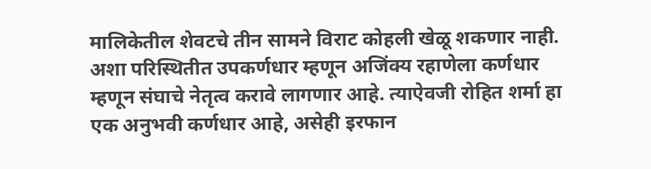मालिकेतील शेवटचे तीन सामने विराट कोहली खेळू शकणार नाही. अशा परिस्थितीत उपकर्णधार म्हणून अजिंक्य रहाणेला कर्णधार म्हणून संघाचे नेतृत्व करावे लागणार आहे. त्याऐवजी रोहित शर्मा हा एक अनुभवी कर्णधार आहे, असेही इरफान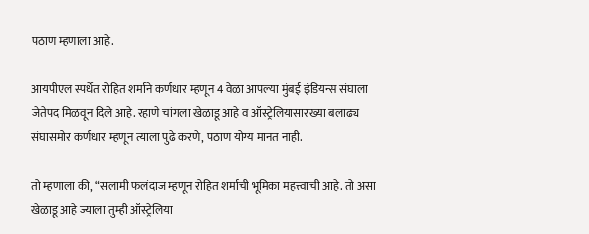पठाण म्हणाला आहे.

आयपीएल स्पर्धेत रोहित शर्माने कर्णधार म्हणून 4 वेळा आपल्या मुंबई इंडियन्स संघाला जेतेपद मिळवून दिले आहे. रहाणे चांगला खेळाडू आहे व ऑस्ट्रेलियासारख्या बलाढ्य संघासमोर कर्णधार म्हणून त्याला पुढे करणे, पठाण योग्य मानत नाही.

तो म्हणाला की, “सलामी फलंदाज म्हणून रोहित शर्माची भूमिका महत्त्वाची आहे. तो असा खेळाडू आहे ज्याला तुम्ही ऑस्ट्रेलिया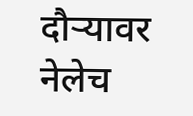दौऱ्यावर नेलेच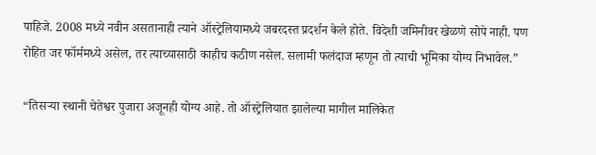पाहिजे. 2008 मध्ये नवीन असतानाही त्याने ऑस्ट्रेलियामध्ये जबरदस्त प्रदर्शन केले होते. विदेशी जमिनीवर खेळणे सोपे नाही. पण रोहित जर फॉर्ममध्ये असेल, तर त्याच्यासाठी काहीच कठीण नसेल. सलामी फलंदाज म्हणून तो त्याची भूमिका योग्य निभावेल.”

“तिसऱ्या स्थानी चेतेश्वर पुजारा अजूनही योग्य आहे. तो ऑस्ट्रेलियात झालेल्या मागील मालिकेत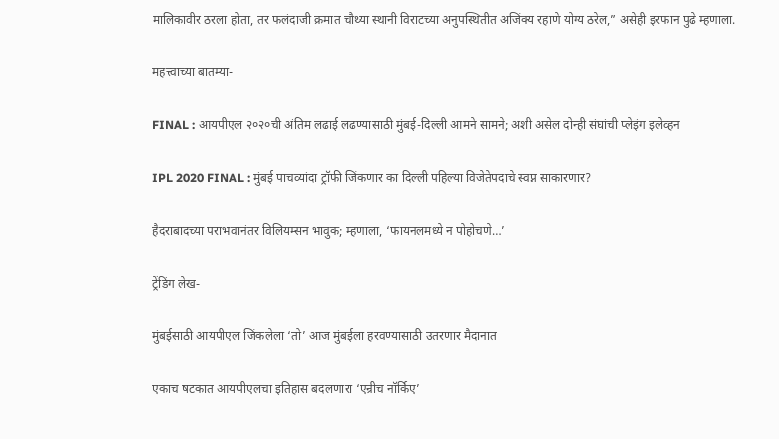मालिकावीर ठरला होता, तर फलंदाजी क्रमात चौथ्या स्थानी विराटच्या अनुपस्थितीत अजिंक्य रहाणे योग्य ठरेल,” असेही इरफान पुढे म्हणाला.

महत्त्वाच्या बातम्या-

FINAL : आयपीएल २०२०ची अंतिम लढाई लढण्यासाठी मुंबई-दिल्ली आमने सामने; अशी असेल दोन्ही संघांची प्लेइंग इलेव्हन

IPL 2020 FINAL : मुंबई पाचव्यांदा ट्रॉफी जिंकणार का दिल्ली पहिल्या विजेतेपदाचे स्वप्न साकारणार?

हैदराबादच्या पराभवानंतर विलियम्सन भावुक; म्हणाला, ‘फायनलमध्ये न पोहोचणे…’

ट्रेंडिंग लेख-

मुंबईसाठी आयपीएल जिंकलेला ‘तो’ आज मुंबईला हरवण्यासाठी उतरणार मैदानात

एकाच षटकात आयपीएलचा इतिहास बदलणारा ‘एन्रीच नॉर्किए’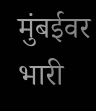मुंबईवर भारी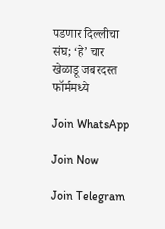पडणार दिल्लीचा संघ; ‘हे’ चार खेळाडू जबरदस्त फॉर्ममध्ये

Join WhatsApp

Join Now

Join Telegram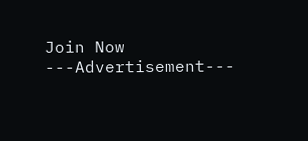Join Now
---Advertisement---